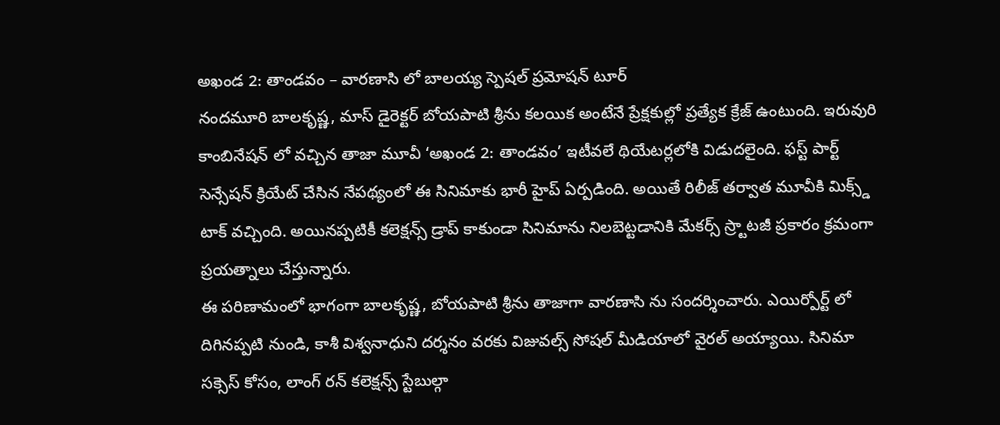అఖండ 2: తాండవం – వారణాసి లో బాలయ్య స్పెషల్ ప్రమోషన్ టూర్
నందమూరి బాలకృష్ణ, మాస్ డైరెక్టర్ బోయపాటి శ్రీను కలయిక అంటేనే ప్రేక్షకుల్లో ప్రత్యేక క్రేజ్ ఉంటుంది. ఇరువురి కాంబినేషన్ లో వచ్చిన తాజా మూవీ ‘అఖండ 2: తాండవం’ ఇటీవలే థియేటర్లలోకి విడుదలైంది. ఫస్ట్ పార్ట్ సెన్సేషన్ క్రియేట్ చేసిన నేపథ్యంలో ఈ సినిమాకు భారీ హైప్ ఏర్పడింది. అయితే రిలీజ్ తర్వాత మూవీకి మిక్స్డ్ టాక్ వచ్చింది. అయినప్పటికీ కలెక్షన్స్ డ్రాప్ కాకుండా సినిమాను నిలబెట్టడానికి మేకర్స్ స్ర్టాటజీ ప్రకారం క్రమంగా ప్రయత్నాలు చేస్తున్నారు.
ఈ పరిణామంలో భాగంగా బాలకృష్ణ, బోయపాటి శ్రీను తాజాగా వారణాసి ను సందర్శించారు. ఎయిర్పోర్ట్ లో దిగినప్పటి నుండి, కాశీ విశ్వనాధుని దర్శనం వరకు విజువల్స్ సోషల్ మీడియాలో వైరల్ అయ్యాయి. సినిమా సక్సెస్ కోసం, లాంగ్ రన్ కలెక్షన్స్ స్టేబుల్గా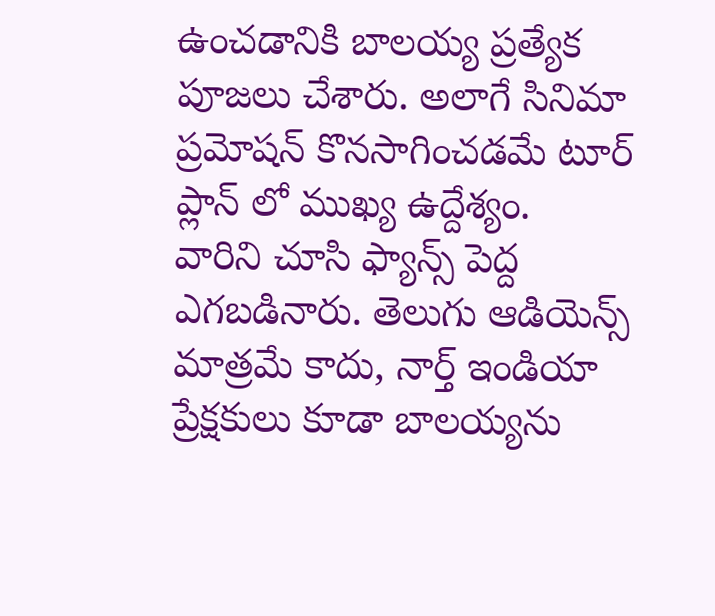ఉంచడానికి బాలయ్య ప్రత్యేక పూజలు చేశారు. అలాగే సినిమా ప్రమోషన్ కొనసాగించడమే టూర్ ప్లాన్ లో ముఖ్య ఉద్దేశ్యం.
వారిని చూసి ఫ్యాన్స్ పెద్ద ఎగబడినారు. తెలుగు ఆడియెన్స్ మాత్రమే కాదు, నార్త్ ఇండియా ప్రేక్షకులు కూడా బాలయ్యను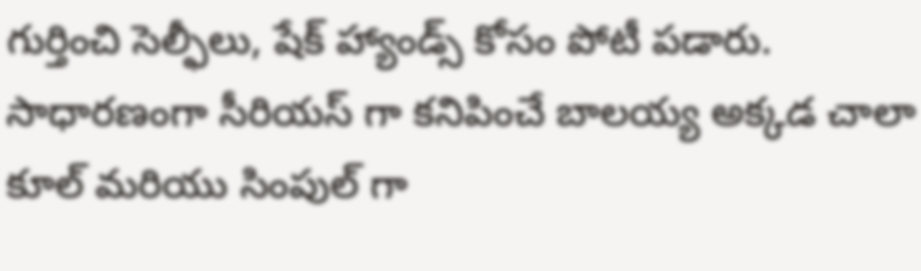గుర్తించి సెల్ఫీలు, షేక్ హ్యాండ్స్ కోసం పోటీ పడారు. సాధారణంగా సీరియస్ గా కనిపించే బాలయ్య అక్కడ చాలా కూల్ మరియు సింపుల్ గా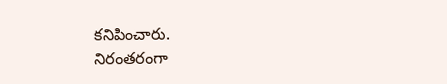కనిపించారు.
నిరంతరంగా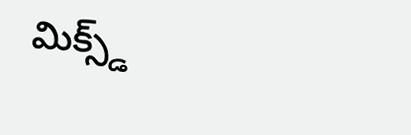మిక్స్డ్